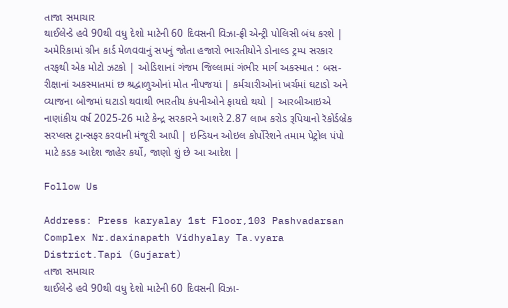તાજા સમાચાર
થાઈલેન્ડે હવે 90થી વધુ દેશો માટેની 60 દિવસની વિઝા-ફ્રી એન્ટ્રી પોલિસી બંધ કરશે | અમેરિકામાં ગ્રીન કાર્ડ મેળવવાનું સપનું જોતા હજારો ભારતીયોને ડોનાલ્ડ ટ્રમ્પ સરકાર તરફથી એક મોટો ઝટકો | ઓડિશાનાં ગંજમ જિલ્લામાં ગંભીર માર્ગ અકસ્માત : બસ-રીક્ષાનાં અકસ્માતમાં છ શ્રદ્વાળુઓનાં મોત નીપજયાં | કર્મચારીઓનાં ખર્ચમાં ઘટાડો અને વ્યાજના બોજમાં ઘટાડો થવાથી ભારતીય કંપનીઓને ફાયદો થયો | આરબીઆઇએ નાણાંકીય વર્ષ 2025-26 માટે કેન્દ્ર સરકારને આશરે 2.87 લાખ કરોડ રૂપિયાનો રૅકોર્ડબ્રેક સરપ્લસ ટ્રાન્સફર કરવાની મંજૂરી આપી | ઇન્ડિયન ઓઇલ કોર્પોરેશને તમામ પેટ્રોલ પંપો માટે કડક આદેશ જાહેર કર્યો, જાણો શું છે આ આદેશ |

Follow Us

Address: Press karyalay 1st Floor,103 Pashvadarsan Complex Nr.daxinapath Vidhyalay Ta.vyara District.Tapi (Gujarat)
તાજા સમાચાર
થાઈલેન્ડે હવે 90થી વધુ દેશો માટેની 60 દિવસની વિઝા-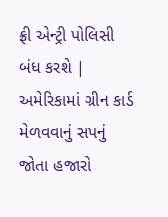ફ્રી એન્ટ્રી પોલિસી બંધ કરશે | અમેરિકામાં ગ્રીન કાર્ડ મેળવવાનું સપનું જોતા હજારો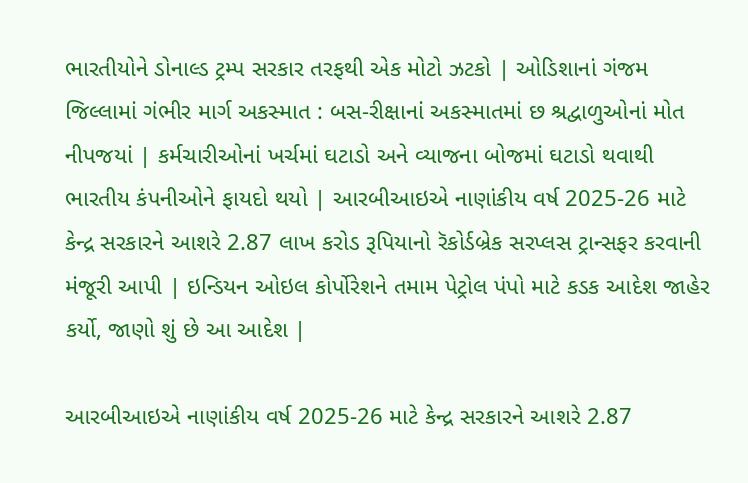ભારતીયોને ડોનાલ્ડ ટ્રમ્પ સરકાર તરફથી એક મોટો ઝટકો | ઓડિશાનાં ગંજમ જિલ્લામાં ગંભીર માર્ગ અકસ્માત : બસ-રીક્ષાનાં અકસ્માતમાં છ શ્રદ્વાળુઓનાં મોત નીપજયાં | કર્મચારીઓનાં ખર્ચમાં ઘટાડો અને વ્યાજના બોજમાં ઘટાડો થવાથી ભારતીય કંપનીઓને ફાયદો થયો | આરબીઆઇએ નાણાંકીય વર્ષ 2025-26 માટે કેન્દ્ર સરકારને આશરે 2.87 લાખ કરોડ રૂપિયાનો રૅકોર્ડબ્રેક સરપ્લસ ટ્રાન્સફર કરવાની મંજૂરી આપી | ઇન્ડિયન ઓઇલ કોર્પોરેશને તમામ પેટ્રોલ પંપો માટે કડક આદેશ જાહેર કર્યો, જાણો શું છે આ આદેશ |

આરબીઆઇએ નાણાંકીય વર્ષ 2025-26 માટે કેન્દ્ર સરકારને આશરે 2.87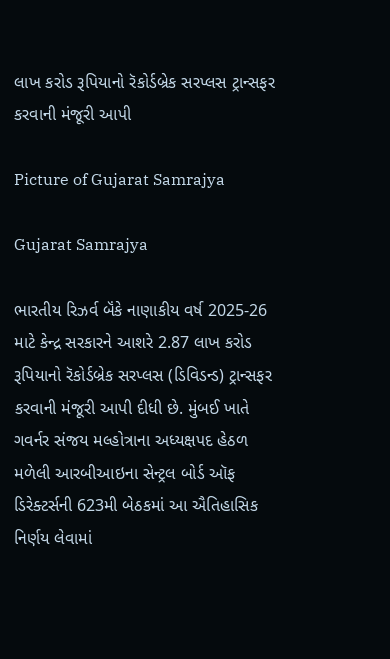લાખ કરોડ રૂપિયાનો રૅકોર્ડબ્રેક સરપ્લસ ટ્રાન્સફર કરવાની મંજૂરી આપી

Picture of Gujarat Samrajya

Gujarat Samrajya

ભારતીય રિઝર્વ બૅંકે નાણાકીય વર્ષ 2025-26 માટે કેન્દ્ર સરકારને આશરે 2.87 લાખ કરોડ રૂપિયાનો રૅકોર્ડબ્રેક સરપ્લસ (ડિવિડન્ડ) ટ્રાન્સફર કરવાની મંજૂરી આપી દીધી છે. મુંબઈ ખાતે ગવર્નર સંજય મલ્હોત્રાના અધ્યક્ષપદ હેઠળ મળેલી આરબીઆઇના સેન્ટ્રલ બોર્ડ ઑફ ડિરેક્ટર્સની 623મી બેઠકમાં આ ઐતિહાસિક નિર્ણય લેવામાં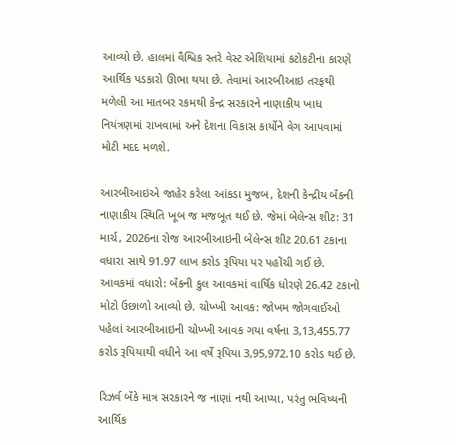આવ્યો છે. હાલમાં વૈશ્વિક સ્તરે વેસ્ટ એશિયામાં કટોકટીના કારણે આર્થિક પડકારો ઊભા થયા છે. તેવામાં આરબીઆઇ તરફથી મળેલી આ માતબર રકમથી કેન્દ્ર સરકારને નાણાકીય ખાધ નિયંત્રણમાં રાખવામાં અને દેશના વિકાસ કાર્યોને વેગ આપવામાં મોટી મદદ મળશે.

આરબીઆઇએ જાહેર કરેલા આંકડા મુજબ, દેશની કેન્દ્રીય બૅંકની નાણાકીય સ્થિતિ ખૂબ જ મજબૂત થઈ છે. જેમાં બેલેન્સ શીટ: 31 માર્ચ, 2026ના રોજ આરબીઆઇની બેલેન્સ શીટ 20.61 ટકાના વધારા સાથે 91.97 લાખ કરોડ રૂપિયા પર પહોંચી ગઈ છે. આવકમાં વધારો: બૅંકની કુલ આવકમાં વાર્ષિક ધોરણે 26.42 ટકાનો મોટો ઉછાળો આવ્યો છે. ચોખ્ખી આવક: જોખમ જોગવાઈઓ પહેલાં આરબીઆઇની ચોખ્ખી આવક ગયા વર્ષના 3,13,455.77 કરોડ રૂપિયાથી વધીને આ વર્ષે રૂપિયા 3,95,972.10 કરોડ થઈ છે.

રિઝર્વ બૅંકે માત્ર સરકારને જ નાણાં નથી આપ્યા, પરંતુ ભવિષ્યની આર્થિક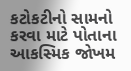કટોકટીનો સામનો કરવા માટે પોતાના આકસ્મિક જોખમ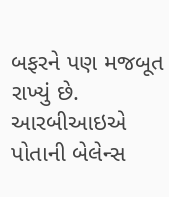બફરને પણ મજબૂત રાખ્યું છે. આરબીઆઇએ પોતાની બેલેન્સ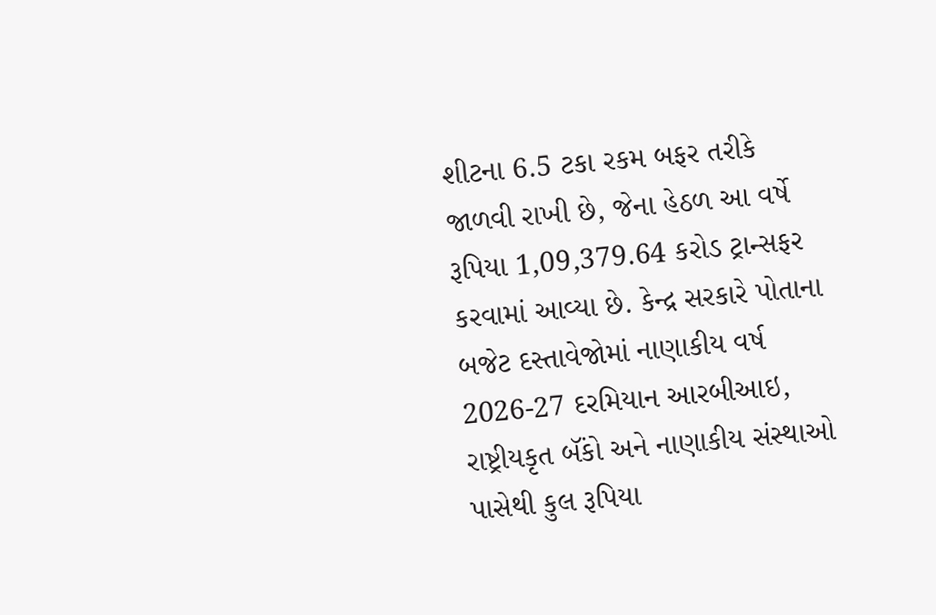શીટના 6.5 ટકા રકમ બફર તરીકે જાળવી રાખી છે, જેના હેઠળ આ વર્ષે રૂપિયા 1,09,379.64 કરોડ ટ્રાન્સફર કરવામાં આવ્યા છે. કેન્દ્ર સરકારે પોતાના બજેટ દસ્તાવેજોમાં નાણાકીય વર્ષ 2026-27 દરમિયાન આરબીઆઇ, રાષ્ટ્રીયકૃત બૅંકો અને નાણાકીય સંસ્થાઓ પાસેથી કુલ રૂપિયા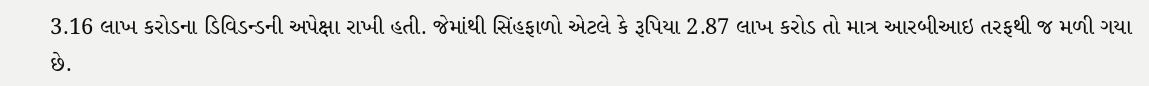3.16 લાખ કરોડના ડિવિડન્ડની અપેક્ષા રાખી હતી. જેમાંથી સિંહફાળો એટલે કે રૂપિયા 2.87 લાખ કરોડ તો માત્ર આરબીઆઇ તરફથી જ મળી ગયા છે.